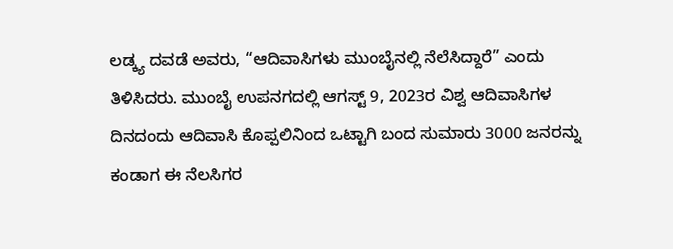ಲಡ್ಕ್ಯ ದವಡೆ ಅವರು, “ಆದಿವಾಸಿಗಳು ಮುಂಬೈನಲ್ಲಿ ನೆಲೆಸಿದ್ದಾರೆ” ಎಂದು ತಿಳಿಸಿದರು. ಮುಂಬೈ ಉಪನಗದಲ್ಲಿ ಆಗಸ್ಟ್ 9, 2023ರ ವಿಶ್ವ ಆದಿವಾಸಿಗಳ ದಿನದಂದು ಆದಿವಾಸಿ ಕೊಪ್ಪಲಿನಿಂದ ಒಟ್ಟಾಗಿ ಬಂದ ಸುಮಾರು 3000 ಜನರನ್ನು ಕಂಡಾಗ ಈ ನೆಲಸಿಗರ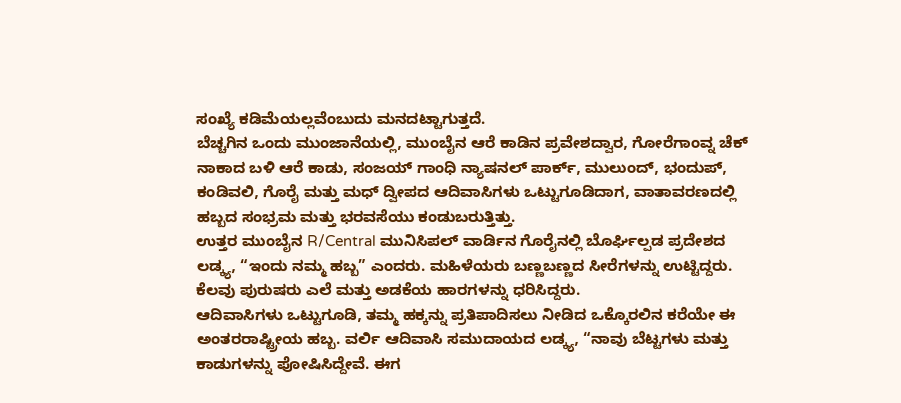ಸಂಖ್ಯೆ ಕಡಿಮೆಯಲ್ಲವೆಂಬುದು ಮನದಟ್ಟಾಗುತ್ತದೆ.
ಬೆಚ್ಚಗಿನ ಒಂದು ಮುಂಜಾನೆಯಲ್ಲಿ, ಮುಂಬೈನ ಆರೆ ಕಾಡಿನ ಪ್ರವೇಶದ್ವಾರ, ಗೋರೆಗಾಂವ್ನ ಚೆಕ್ ನಾಕಾದ ಬಳಿ ಆರೆ ಕಾಡು, ಸಂಜಯ್ ಗಾಂಧಿ ನ್ಯಾಷನಲ್ ಪಾರ್ಕ್, ಮುಲುಂದ್, ಭಂದುಪ್, ಕಂಡಿವಲಿ, ಗೊರೈ ಮತ್ತು ಮಧ್ ದ್ವೀಪದ ಆದಿವಾಸಿಗಳು ಒಟ್ಟುಗೂಡಿದಾಗ, ವಾತಾವರಣದಲ್ಲಿ ಹಬ್ಬದ ಸಂಭ್ರಮ ಮತ್ತು ಭರವಸೆಯು ಕಂಡುಬರುತ್ತಿತ್ತು.
ಉತ್ತರ ಮುಂಬೈನ R/Central ಮುನಿಸಿಪಲ್ ವಾರ್ಡಿನ ಗೊರೈನಲ್ಲಿ ಬೊರ್ಘಿಲ್ಪಡ ಪ್ರದೇಶದ ಲಡ್ಕ್ಯ, “ಇಂದು ನಮ್ಮ ಹಬ್ಬ” ಎಂದರು. ಮಹಿಳೆಯರು ಬಣ್ಣಬಣ್ಣದ ಸೀರೆಗಳನ್ನು ಉಟ್ಟಿದ್ದರು. ಕೆಲವು ಪುರುಷರು ಎಲೆ ಮತ್ತು ಅಡಕೆಯ ಹಾರಗಳನ್ನು ಧರಿಸಿದ್ದರು.
ಆದಿವಾಸಿಗಳು ಒಟ್ಟುಗೂಡಿ, ತಮ್ಮ ಹಕ್ಕನ್ನು ಪ್ರತಿಪಾದಿಸಲು ನೀಡಿದ ಒಕ್ಕೊರಲಿನ ಕರೆಯೇ ಈ ಅಂತರರಾಷ್ಟ್ರೀಯ ಹಬ್ಬ. ವರ್ಲಿ ಆದಿವಾಸಿ ಸಮುದಾಯದ ಲಡ್ಕ್ಯ, “ನಾವು ಬೆಟ್ಟಗಳು ಮತ್ತು ಕಾಡುಗಳನ್ನು ಪೋಷಿಸಿದ್ದೇವೆ. ಈಗ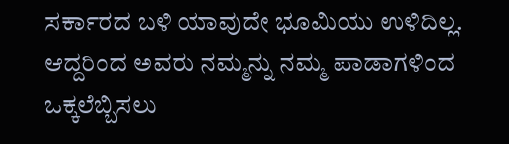ಸರ್ಕಾರದ ಬಳಿ ಯಾವುದೇ ಭೂಮಿಯು ಉಳಿದಿಲ್ಲ. ಆದ್ದರಿಂದ ಅವರು ನಮ್ಮನ್ನು ನಮ್ಮ ಪಾಡಾಗಳಿಂದ ಒಕ್ಕಲೆಬ್ಬಿಸಲು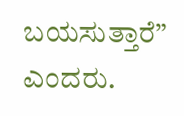ಬಯಸುತ್ತಾರೆ” ಎಂದರು.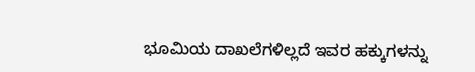ಭೂಮಿಯ ದಾಖಲೆಗಳಿಲ್ಲದೆ ಇವರ ಹಕ್ಕುಗಳನ್ನು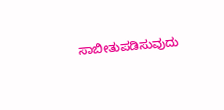ಸಾಬೀತುಪಡಿಸುವುದು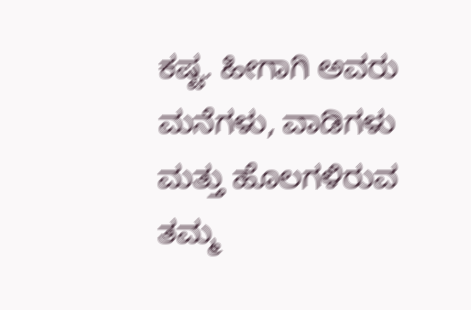ಕಷ್ಟ. ಹೀಗಾಗಿ ಅವರು ಮನೆಗಳು, ವಾಡಿಗಳು ಮತ್ತು ಹೊಲಗಳಿರುವ ತಮ್ಮ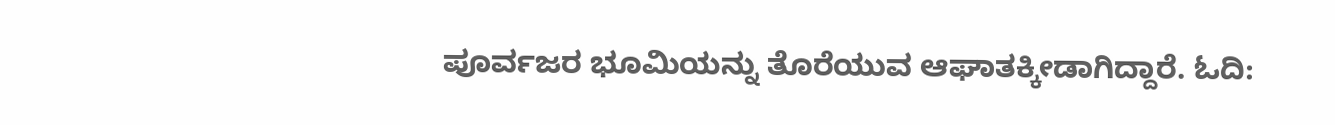ಪೂರ್ವಜರ ಭೂಮಿಯನ್ನು ತೊರೆಯುವ ಆಘಾತಕ್ಕೀಡಾಗಿದ್ದಾರೆ. ಓದಿ: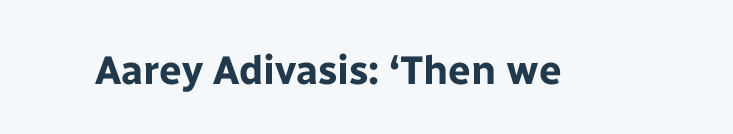Aarey Adivasis: ‘Then we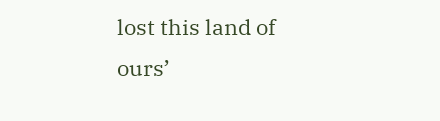lost this land of ours’